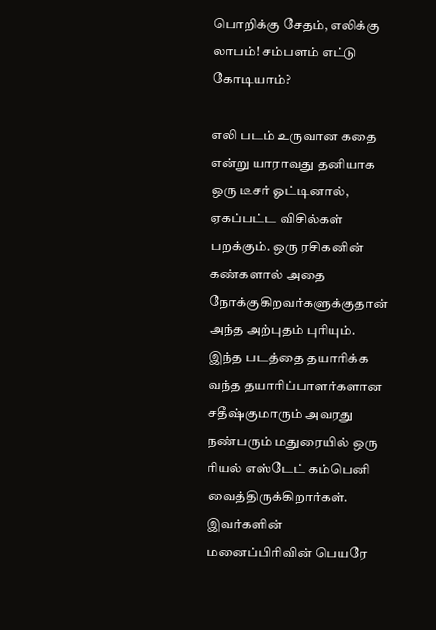பொறிக்கு சேதம், எலிக்கு லாபம்! சம்பளம் எட்டு கோடியாம்?

எலி படம் உருவான கதை என்று யாராவது தனியாக ஒரு டீசர் ஓட்டினால், ஏகப்பட்ட விசில்கள் பறக்கும். ஒரு ரசிகனின் கண்களால் அதை நோக்குகிறவர்களுக்குதான் அந்த அற்புதம் புரியும். இந்த படத்தை தயாரிக்க வந்த தயாரிப்பாளர்களான சதீஷ்குமாரும் அவரது நண்பரும் மதுரையில் ஒரு ரியல் எஸ்டேட் கம்பெனி வைத்திருக்கிறார்கள். இவர்களின் மனைப்பிரிவின் பெயரே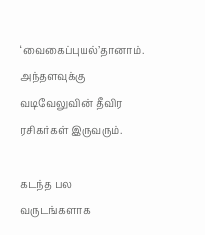‘வைகைப்புயல்’தானாம். அந்தளவுக்கு வடிவேலுவின் தீவிர ரசிகர்கள் இருவரும்.

கடந்த பல வருடங்களாக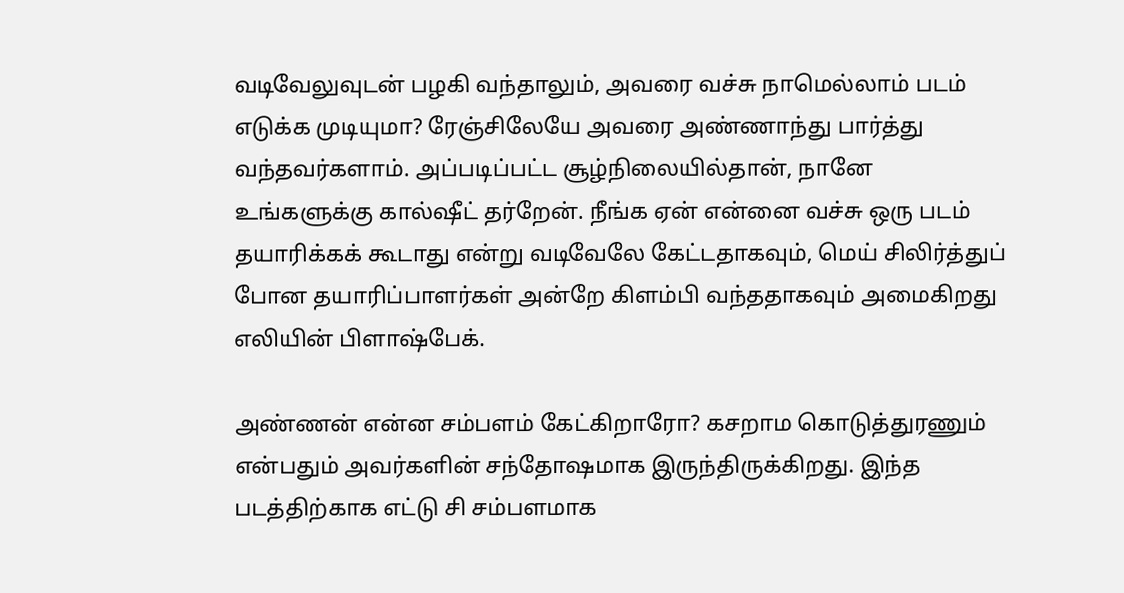வடிவேலுவுடன் பழகி வந்தாலும், அவரை வச்சு நாமெல்லாம் படம் எடுக்க முடியுமா? ரேஞ்சிலேயே அவரை அண்ணாந்து பார்த்து வந்தவர்களாம். அப்படிப்பட்ட சூழ்நிலையில்தான், நானே உங்களுக்கு கால்ஷீட் தர்றேன். நீங்க ஏன் என்னை வச்சு ஒரு படம் தயாரிக்கக் கூடாது என்று வடிவேலே கேட்டதாகவும், மெய் சிலிர்த்துப் போன தயாரிப்பாளர்கள் அன்றே கிளம்பி வந்ததாகவும் அமைகிறது எலியின் பிளாஷ்பேக்.

அண்ணன் என்ன சம்பளம் கேட்கிறாரோ? கசறாம கொடுத்துரணும் என்பதும் அவர்களின் சந்தோஷமாக இருந்திருக்கிறது. இந்த படத்திற்காக எட்டு சி சம்பளமாக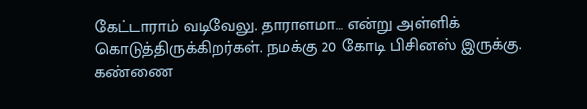கேட்டாராம் வடிவேலு. தாராளமா… என்று அள்ளிக் கொடுத்திருக்கிறர்கள். நமக்கு 20 கோடி பிசினஸ் இருக்கு. கண்ணை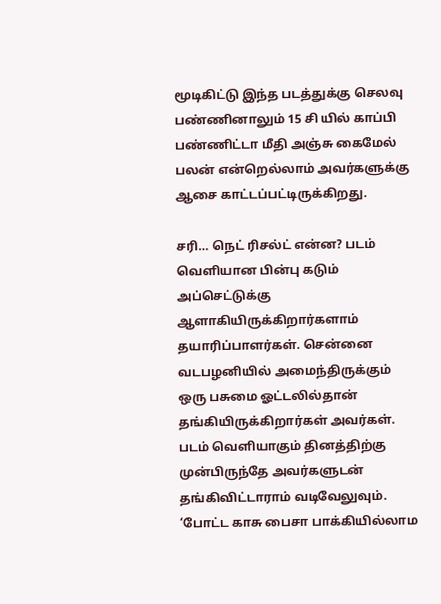மூடிகிட்டு இந்த படத்துக்கு செலவு பண்ணினாலும் 15 சி யில் காப்பி பண்ணிட்டா மீதி அஞ்சு கைமேல் பலன் என்றெல்லாம் அவர்களுக்கு ஆசை காட்டப்பட்டிருக்கிறது.

சரி… நெட் ரிசல்ட் என்ன? படம் வெளியான பின்பு கடும் அப்செட்டுக்கு ஆளாகியிருக்கிறார்களாம் தயாரிப்பாளர்கள். சென்னை வடபழனியில் அமைந்திருக்கும் ஒரு பசுமை ஓட்டலில்தான் தங்கியிருக்கிறார்கள் அவர்கள். படம் வெளியாகும் தினத்திற்கு முன்பிருந்தே அவர்களுடன் தங்கிவிட்டாராம் வடிவேலுவும். ‘போட்ட காசு பைசா பாக்கியில்லாம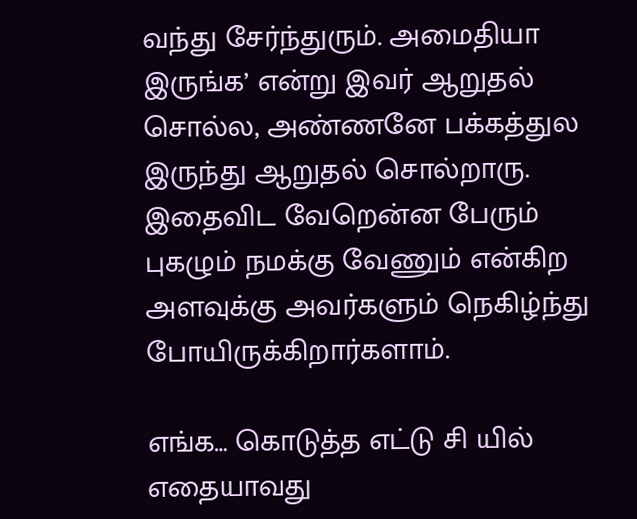வந்து சேர்ந்துரும். அமைதியா இருங்க’ என்று இவர் ஆறுதல் சொல்ல, அண்ணனே பக்கத்துல இருந்து ஆறுதல் சொல்றாரு. இதைவிட வேறென்ன பேரும் புகழும் நமக்கு வேணும் என்கிற அளவுக்கு அவர்களும் நெகிழ்ந்து போயிருக்கிறார்களாம்.

எங்க… கொடுத்த எட்டு சி யில் எதையாவது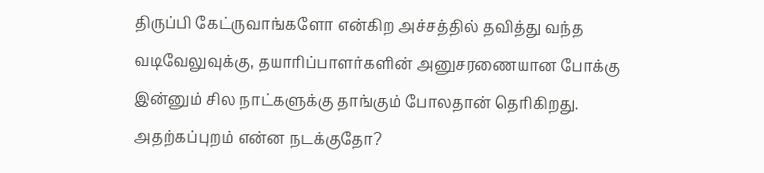திருப்பி கேட்ருவாங்களோ என்கிற அச்சத்தில் தவித்து வந்த வடிவேலுவுக்கு, தயாரிப்பாளர்களின் அனுசரணையான போக்கு இன்னும் சில நாட்களுக்கு தாங்கும் போலதான் தெரிகிறது. அதற்கப்புறம் என்ன நடக்குதோ?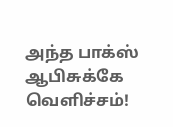அந்த பாக்ஸ் ஆபிசுக்கே வெளிச்சம்!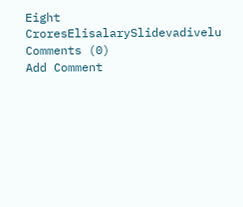Eight CroresElisalarySlidevadivelu
Comments (0)
Add Comment